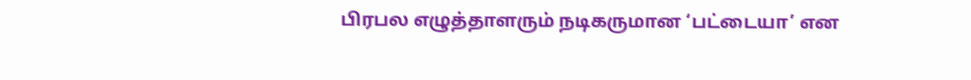பிரபல எழுத்தாளரும் நடிகருமான ‘பட்டையா’ என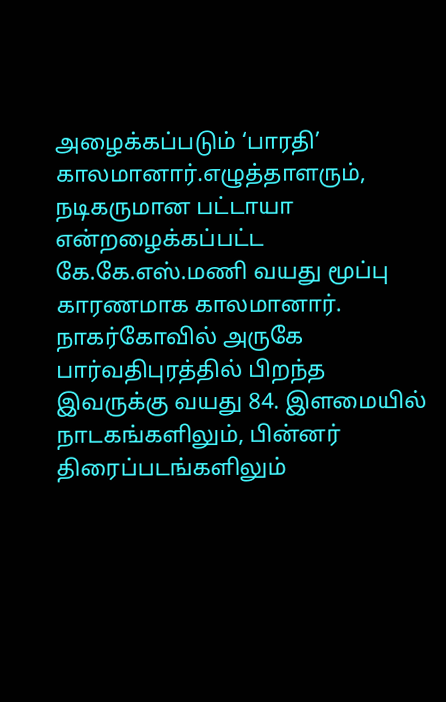அழைக்கப்படும் ‘பாரதி’ காலமானார்.எழுத்தாளரும், நடிகருமான பட்டாயா என்றழைக்கப்பட்ட கே.கே.எஸ்.மணி வயது மூப்பு காரணமாக காலமானார்.
நாகர்கோவில் அருகே பார்வதிபுரத்தில் பிறந்த இவருக்கு வயது 84. இளமையில் நாடகங்களிலும், பின்னர் திரைப்படங்களிலும்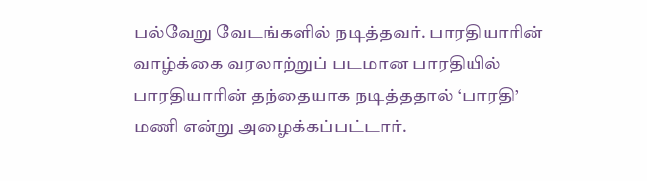பல்வேறு வேடங்களில் நடித்தவர். பாரதியாரின் வாழ்க்கை வரலாற்றுப் படமான பாரதியில் பாரதியாரின் தந்தையாக நடித்ததால் ‘பாரதி’ மணி என்று அழைக்கப்பட்டார்.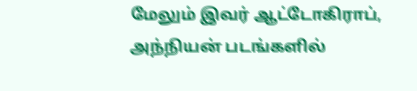மேலும் இவர் ஆட்டோகிராப், அந்நியன் படங்களில்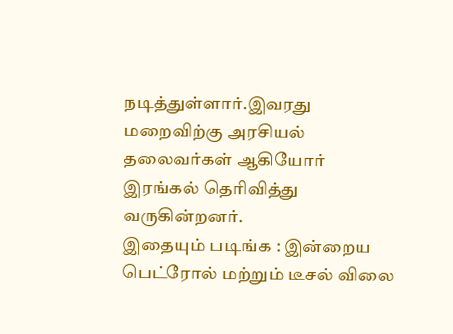நடித்துள்ளார்.இவரது மறைவிற்கு அரசியல் தலைவர்கள் ஆகியோர் இரங்கல் தெரிவித்து வருகின்றனர்.
இதையும் படிங்க : இன்றைய பெட்ரோல் மற்றும் டீசல் விலை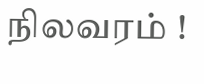நிலவரம் !